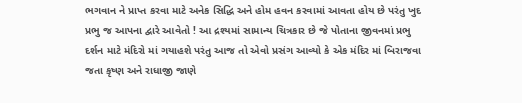ભગવાન ને પ્રાપ્ત કરવા માટે અનેક સિદ્ધિ અને હોમ હવન કરવામાં આવતા હોય છે પરંતુ ખુદ પ્રભુ જ આપના દ્વારે આવેતો ! આ દ્રશ્યમાં સામાન્ય ચિત્રકાર છે જે પોતાના જીવનમાં પ્રભુ દર્શન માટે મંદિરો માં ગયાહશે પરંતુ આજ તો એવો પ્રસંગ આવ્યો કે એક મંદિર માં બિરાજવા જતા કૃષ્ણ અને રાધાજી જાણે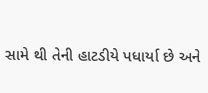સામે થી તેની હાટડીયે પધાર્યા છે અને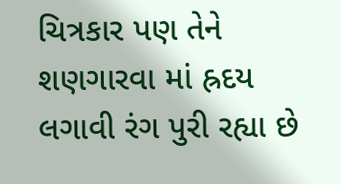ચિત્રકાર પણ તેને શણગારવા માં હ્રદય લગાવી રંગ પુરી રહ્યા છે